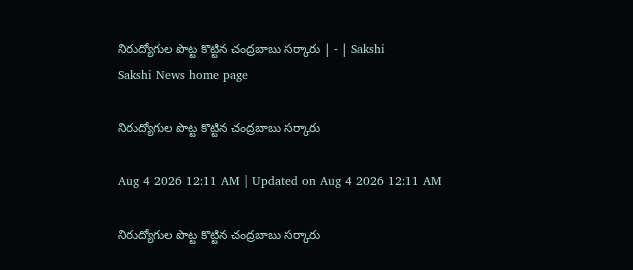నిరుద్యోగుల పొట్ట కొట్టిన చంద్రబాబు సర్కారు | - | Sakshi
Sakshi News home page

నిరుద్యోగుల పొట్ట కొట్టిన చంద్రబాబు సర్కారు

Aug 4 2026 12:11 AM | Updated on Aug 4 2026 12:11 AM

నిరుద్యోగుల పొట్ట కొట్టిన చంద్రబాబు సర్కారు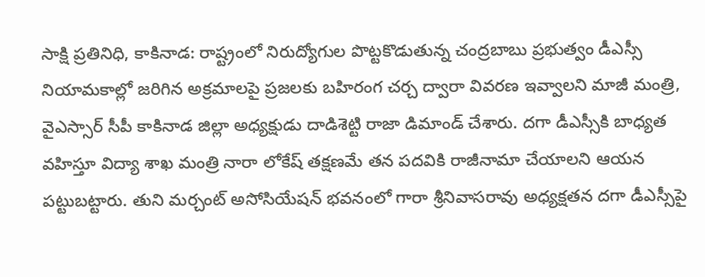సాక్షి ప్రతినిధి, కాకినాడ: రాష్ట్రంలో నిరుద్యోగుల పొట్టకొడుతున్న చంద్రబాబు ప్రభుత్వం డీఎస్సీ నియామకాల్లో జరిగిన అక్రమాలపై ప్రజలకు బహిరంగ చర్చ ద్వారా వివరణ ఇవ్వాలని మాజీ మంత్రి, వైఎస్సార్‌ సీపీ కాకినాడ జిల్లా అధ్యక్షుడు దాడిశెట్టి రాజా డిమాండ్‌ చేశారు. దగా డీఎస్సీకి బాధ్యత వహిస్తూ విద్యా శాఖ మంత్రి నారా లోకేష్‌ తక్షణమే తన పదవికి రాజీనామా చేయాలని ఆయన పట్టుబట్టారు. తుని మర్చంట్‌ అసోసియేషన్‌ భవనంలో గారా శ్రీనివాసరావు అధ్యక్షతన దగా డీఎస్సీపై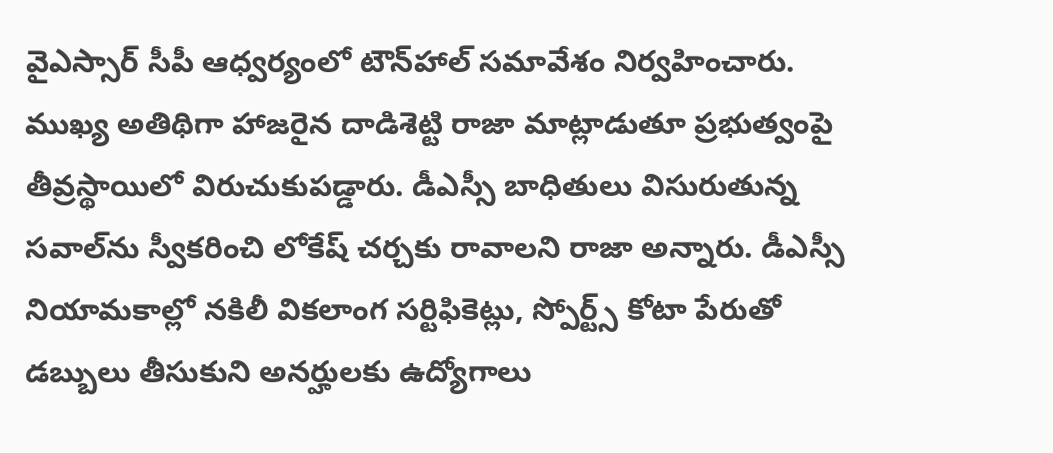వైఎస్సార్‌ సీపీ ఆధ్వర్యంలో టౌన్‌హాల్‌ సమావేశం నిర్వహించారు. ముఖ్య అతిథిగా హాజరైన దాడిశెట్టి రాజా మాట్లాడుతూ ప్రభుత్వంపై తీవ్రస్థాయిలో విరుచుకుపడ్డారు. డీఎస్సీ బాధితులు విసురుతున్న సవాల్‌ను స్వీకరించి లోకేష్‌ చర్చకు రావాలని రాజా అన్నారు. డీఎస్సీ నియామకాల్లో నకిలీ వికలాంగ సర్టిఫికెట్లు, స్పోర్ట్స్‌ కోటా పేరుతో డబ్బులు తీసుకుని అనర్హులకు ఉద్యోగాలు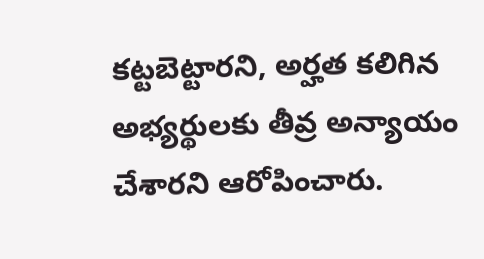కట్టబెట్టారని, అర్హత కలిగిన అభ్యర్థులకు తీవ్ర అన్యాయం చేశారని ఆరోపించారు.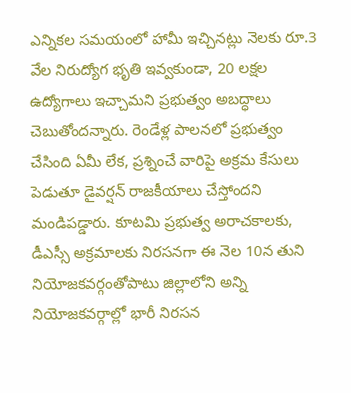ఎన్నికల సమయంలో హామీ ఇచ్చినట్లు నెలకు రూ.3 వేల నిరుద్యోగ భృతి ఇవ్వకుండా, 20 లక్షల ఉద్యోగాలు ఇచ్చామని ప్రభుత్వం అబద్ధాలు చెబుతోందన్నారు. రెండేళ్ల పాలనలో ప్రభుత్వం చేసింది ఏమీ లేక, ప్రశ్నించే వారిపై అక్రమ కేసులు పెడుతూ డైవర్షన్‌ రాజకీయాలు చేస్తోందని మండిపడ్డారు. కూటమి ప్రభుత్వ అరాచకాలకు, డీఎస్సీ అక్రమాలకు నిరసనగా ఈ నెల 10న తుని నియోజకవర్గంతోపాటు జిల్లాలోని అన్ని నియోజకవర్గాల్లో భారీ నిరసన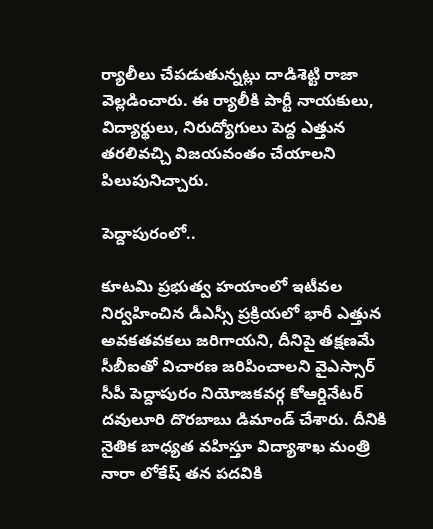ర్యాలీలు చేపడుతున్నట్లు దాడిశెట్టి రాజా వెల్లడించారు. ఈ ర్యాలీకి పార్టీ నాయకులు, విద్యార్థులు, నిరుద్యోగులు పెద్ద ఎత్తున తరలివచ్చి విజయవంతం చేయాలని పిలుపునిచ్చారు.

పెద్దాపురంలో..

కూటమి ప్రభుత్వ హయాంలో ఇటీవల నిర్వహించిన డీఎస్సీ ప్రక్రియలో భారీ ఎత్తున అవకతవకలు జరిగాయని, దీనిపై తక్షణమే సీబీఐతో విచారణ జరిపించాలని వైఎస్సార్‌ సీపీ పెద్దాపురం నియోజకవర్గ కోఆర్డినేటర్‌ దవులూరి దొరబాబు డిమాండ్‌ చేశారు. దీనికి నైతిక బాధ్యత వహిస్తూ విద్యాశాఖ మంత్రి నారా లోకేష్‌ తన పదవికి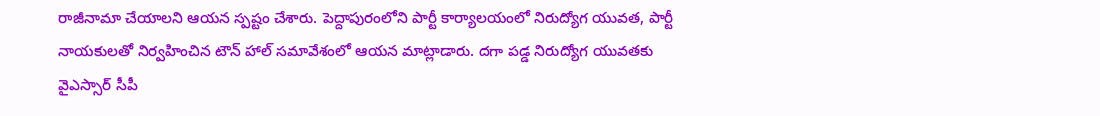రాజీనామా చేయాలని ఆయన స్పష్టం చేశారు. పెద్దాపురంలోని పార్టీ కార్యాలయంలో నిరుద్యోగ యువత, పార్టీ నాయకులతో నిర్వహించిన టౌన్‌ హాల్‌ సమావేశంలో ఆయన మాట్లాడారు. దగా పడ్డ నిరుద్యోగ యువతకు వైఎస్సార్‌ సీపీ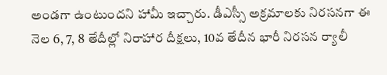అండగా ఉంటుందని హామీ ఇచ్చారు. డీఎస్సీ అక్రమాలకు నిరసనగా ఈ నెల 6, 7, 8 తేదీల్లో నిరాహార దీక్షలు, 10వ తేదీన భారీ నిరసన ర్యాలీ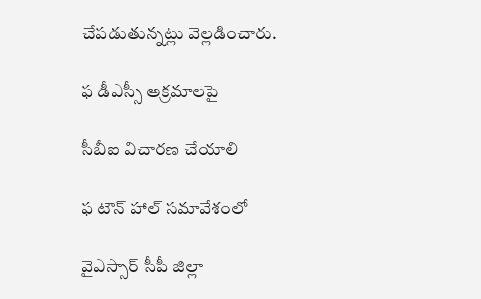చేపడుతున్నట్లు వెల్లడించారు.

ఫ డీఎస్సీ అక్రమాలపై

సీబీఐ విచారణ చేయాలి

ఫ టౌన్‌ హాల్‌ సమావేశంలో

వైఎస్సార్‌ సీపీ జిల్లా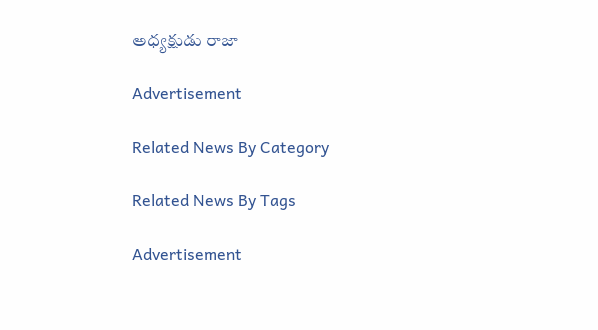అధ్యక్షుడు రాజా

Advertisement

Related News By Category

Related News By Tags

Advertisement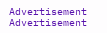Advertisement
Advertisement